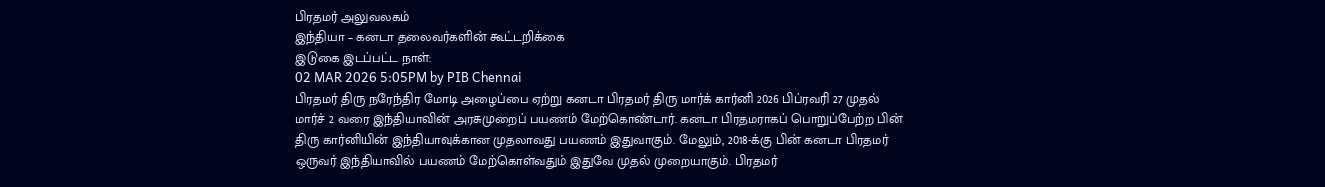பிரதமர் அலுவலகம்
இந்தியா – கனடா தலைவர்களின் கூட்டறிக்கை
இடுகை இடப்பட்ட நாள்:
02 MAR 2026 5:05PM by PIB Chennai
பிரதமர் திரு நரேந்திர மோடி அழைப்பை ஏற்று கனடா பிரதமர் திரு மார்க் கார்னி 2026 பிப்ரவரி 27 முதல் மார்ச் 2 வரை இந்தியாவின் அரசுமுறைப் பயணம் மேற்கொண்டார். கனடா பிரதமராகப் பொறுப்பேற்ற பின் திரு கார்னியின் இந்தியாவுக்கான முதலாவது பயணம் இதுவாகும். மேலும், 2018-க்கு பின் கனடா பிரதமர் ஒருவர் இந்தியாவில் பயணம் மேற்கொள்வதும் இதுவே முதல் முறையாகும். பிரதமர்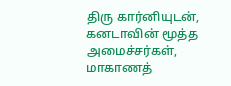திரு கார்னியுடன், கனடாவின் மூத்த அமைச்சர்கள், மாகாணத்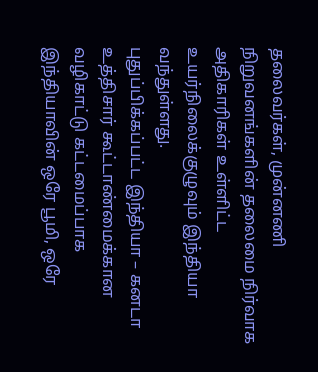தலைவர்கள், முன்னணி நிறுவனங்களின் தலைமை நிர்வாக அதிகாரிகள் உள்ளிட்ட உயர்நிலைக்குழுவும் இந்தியா வந்துள்ளது.
புதுப்பிக்கப்பட்ட இந்தியா – கனடா உத்திசார் கூட்டாண்மைக்கான வழிகாட்டு கட்டமைப்பாக இந்தியாவின் ஒரே பூமி, ஒரே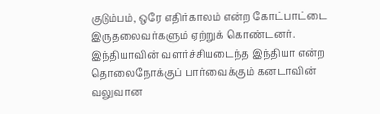குடும்பம், ஒரே எதிர்காலம் என்ற கோட்பாட்டை இருதலைவர்களும் ஏற்றுக் கொண்டனர். இந்தியாவின் வளர்ச்சியடைந்த இந்தியா என்ற தொலைநோக்குப் பார்வைக்கும் கனடாவின் வலுவான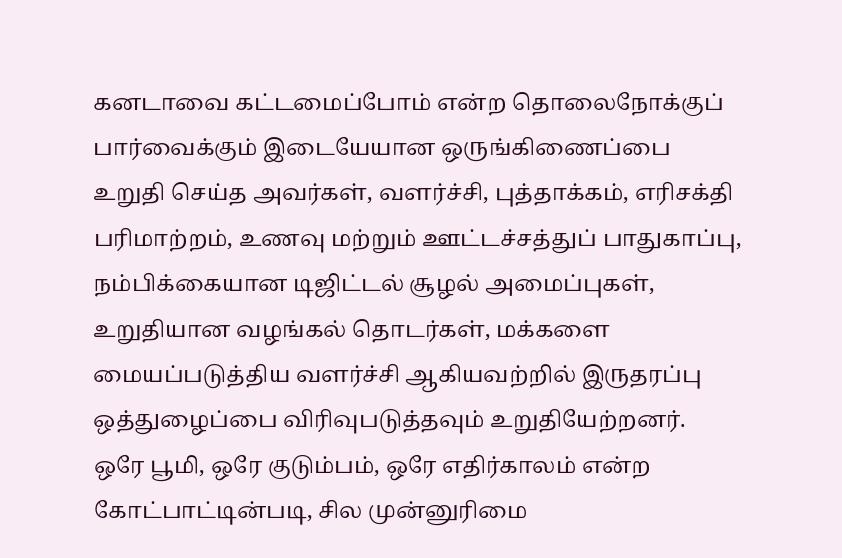கனடாவை கட்டமைப்போம் என்ற தொலைநோக்குப் பார்வைக்கும் இடையேயான ஒருங்கிணைப்பை உறுதி செய்த அவர்கள், வளர்ச்சி, புத்தாக்கம், எரிசக்தி பரிமாற்றம், உணவு மற்றும் ஊட்டச்சத்துப் பாதுகாப்பு, நம்பிக்கையான டிஜிட்டல் சூழல் அமைப்புகள், உறுதியான வழங்கல் தொடர்கள், மக்களை மையப்படுத்திய வளர்ச்சி ஆகியவற்றில் இருதரப்பு ஒத்துழைப்பை விரிவுபடுத்தவும் உறுதியேற்றனர்.
ஒரே பூமி, ஒரே குடும்பம், ஒரே எதிர்காலம் என்ற கோட்பாட்டின்படி, சில முன்னுரிமை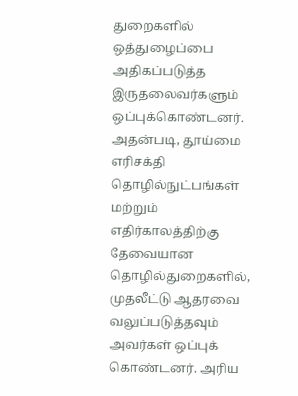துறைகளில் ஒத்துழைப்பை அதிகப்படுத்த இருதலைவர்களும் ஒப்புக்கொண்டனர். அதன்படி, தூய்மை எரிசக்தி தொழில்நுட்பங்கள் மற்றும் எதிர்காலத்திற்கு தேவையான தொழில்துறைகளில், முதலீட்டு ஆதரவை வலுப்படுத்தவும் அவர்கள் ஒப்புக் கொண்டனர். அரிய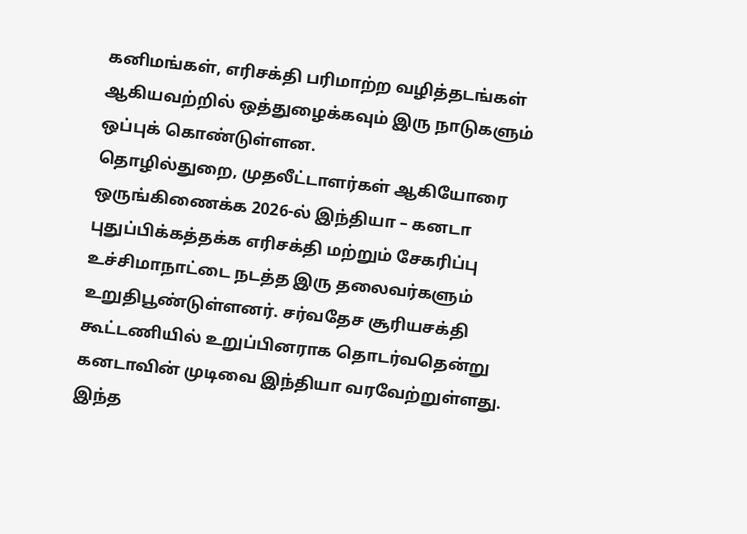கனிமங்கள், எரிசக்தி பரிமாற்ற வழித்தடங்கள் ஆகியவற்றில் ஒத்துழைக்கவும் இரு நாடுகளும் ஒப்புக் கொண்டுள்ளன.
தொழில்துறை, முதலீட்டாளர்கள் ஆகியோரை ஒருங்கிணைக்க 2026-ல் இந்தியா – கனடா புதுப்பிக்கத்தக்க எரிசக்தி மற்றும் சேகரிப்பு உச்சிமாநாட்டை நடத்த இரு தலைவர்களும் உறுதிபூண்டுள்ளனர். சர்வதேச சூரியசக்தி கூட்டணியில் உறுப்பினராக தொடர்வதென்று கனடாவின் முடிவை இந்தியா வரவேற்றுள்ளது. இந்த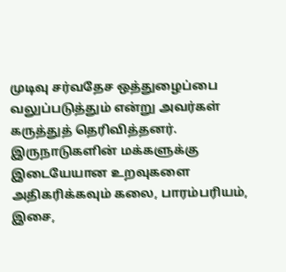முடிவு சர்வதேச ஒத்துழைப்பை வலுப்படுத்தும் என்று அவர்கள் கருத்துத் தெரிவித்தனர்.
இருநாடுகளின் மக்களுக்கு இடையேயான உறவுகளை அதிகரிக்கவும் கலை, பாரம்பரியம், இசை,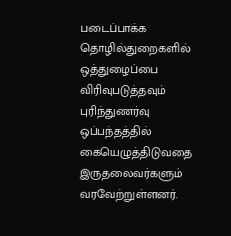படைப்பாக்க தொழில்துறைகளில் ஒத்துழைப்பை விரிவுபடுத்தவும் புரிந்துணர்வு ஒப்பந்தத்தில் கையெழுத்திடுவதை இருதலைவர்களும் வரவேற்றுள்ளனர்.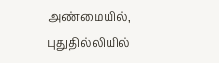அண்மையில், புதுதில்லியில்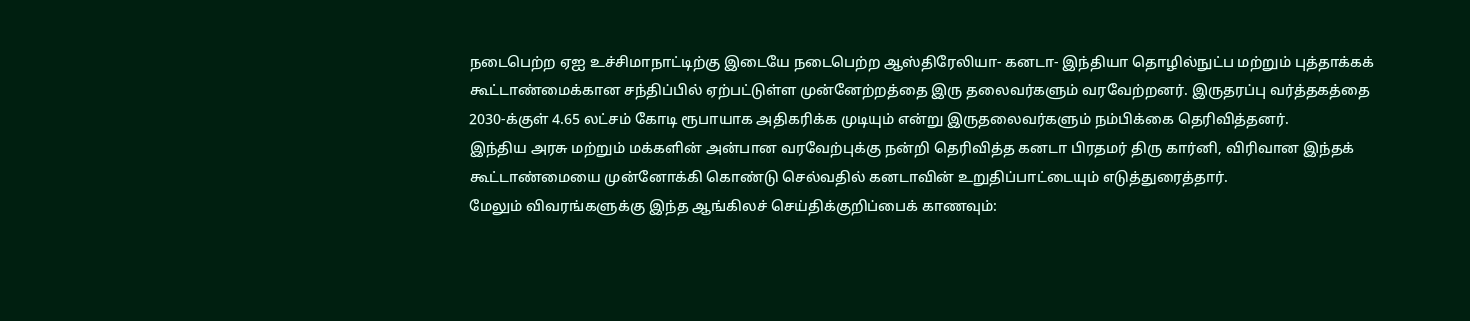நடைபெற்ற ஏஐ உச்சிமாநாட்டிற்கு இடையே நடைபெற்ற ஆஸ்திரேலியா- கனடா- இந்தியா தொழில்நுட்ப மற்றும் புத்தாக்கக் கூட்டாண்மைக்கான சந்திப்பில் ஏற்பட்டுள்ள முன்னேற்றத்தை இரு தலைவர்களும் வரவேற்றனர். இருதரப்பு வர்த்தகத்தை 2030-க்குள் 4.65 லட்சம் கோடி ரூபாயாக அதிகரிக்க முடியும் என்று இருதலைவர்களும் நம்பிக்கை தெரிவித்தனர்.
இந்திய அரசு மற்றும் மக்களின் அன்பான வரவேற்புக்கு நன்றி தெரிவித்த கனடா பிரதமர் திரு கார்னி, விரிவான இந்தக் கூட்டாண்மையை முன்னோக்கி கொண்டு செல்வதில் கனடாவின் உறுதிப்பாட்டையும் எடுத்துரைத்தார்.
மேலும் விவரங்களுக்கு இந்த ஆங்கிலச் செய்திக்குறிப்பைக் காணவும்: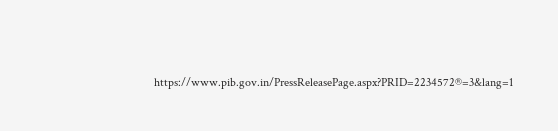https://www.pib.gov.in/PressReleasePage.aspx?PRID=2234572®=3&lang=1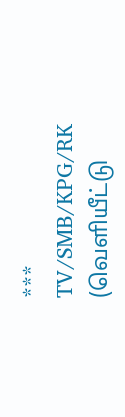***
TV/SMB/KPG/RK
(வெளியீட்டு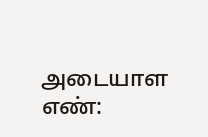அடையாள எண்: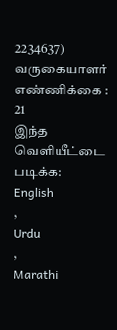2234637)
வருகையாளர் எண்ணிக்கை : 21
இந்த வெளியீட்டை படிக்க:
English
,
Urdu
,
Marathi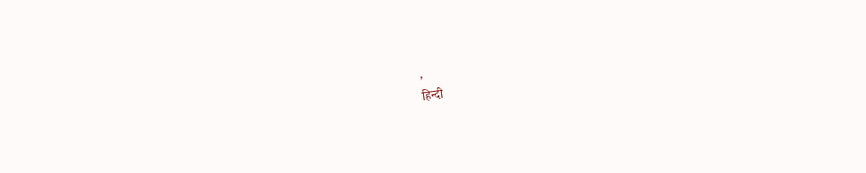,
हिन्दी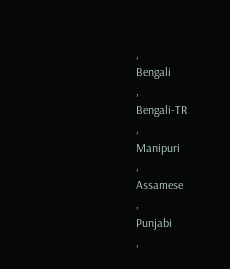,
Bengali
,
Bengali-TR
,
Manipuri
,
Assamese
,
Punjabi
,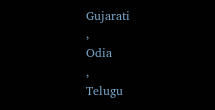Gujarati
,
Odia
,
Telugu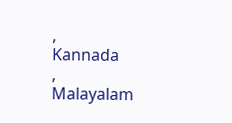,
Kannada
,
Malayalam